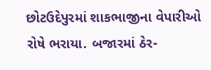છોટઉદેપુરમાં શાકભાજીના વેપારીઓ રોષે ભરાયા. બજારમાં ઠેર-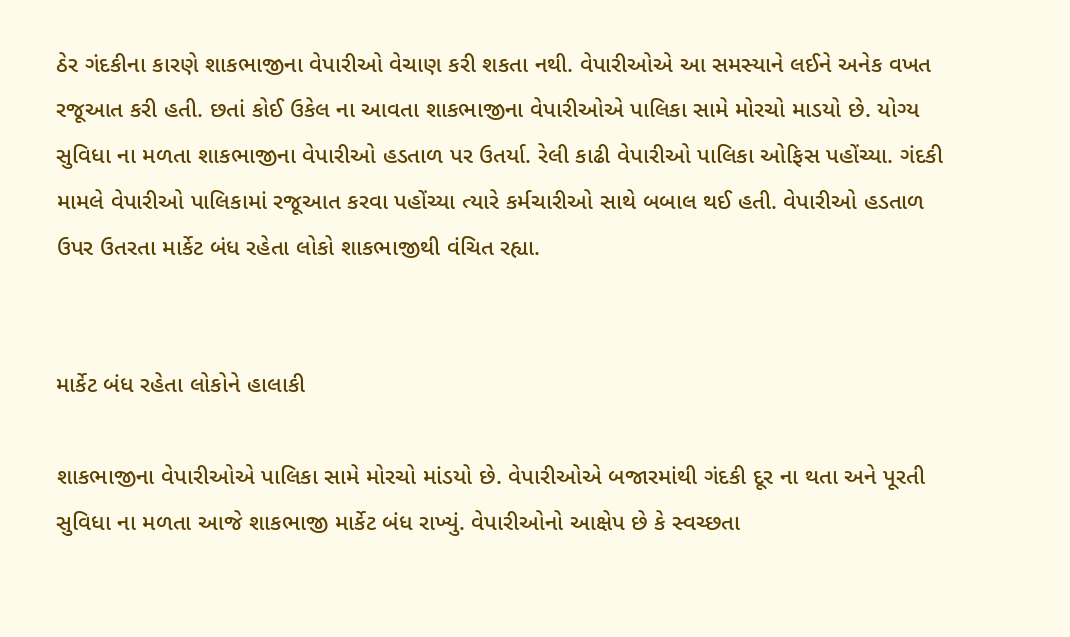ઠેર ગંદકીના કારણે શાકભાજીના વેપારીઓ વેચાણ કરી શકતા નથી. વેપારીઓએ આ સમસ્યાને લઈને અનેક વખત રજૂઆત કરી હતી. છતાં કોઈ ઉકેલ ના આવતા શાકભાજીના વેપારીઓએ પાલિકા સામે મોરચો માડયો છે. યોગ્ય સુવિધા ના મળતા શાકભાજીના વેપારીઓ હડતાળ પર ઉતર્યા. રેલી કાઢી વેપારીઓ પાલિકા ઓફિસ પહોંચ્યા. ગંદકી મામલે વેપારીઓ પાલિકામાં રજૂઆત કરવા પહોંચ્યા ત્યારે કર્મચારીઓ સાથે બબાલ થઈ હતી. વેપારીઓ હડતાળ ઉપર ઉતરતા માર્કેટ બંધ રહેતા લોકો શાકભાજીથી વંચિત રહ્યા.


માર્કેટ બંધ રહેતા લોકોને હાલાકી

શાકભાજીના વેપારીઓએ પાલિકા સામે મોરચો માંડયો છે. વેપારીઓએ બજારમાંથી ગંદકી દૂર ના થતા અને પૂરતી સુવિધા ના મળતા આજે શાકભાજી માર્કેટ બંધ રાખ્યું. વેપારીઓનો આક્ષેપ છે કે સ્વચ્છતા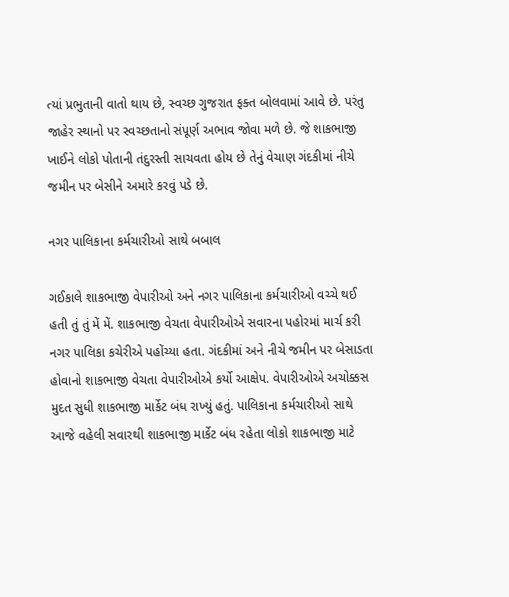ત્યાં પ્રભુતાની વાતો થાય છે, સ્વચ્છ ગુજરાત ફક્ત બોલવામાં આવે છે. પરંતુ જાહેર સ્થાનો પર સ્વચ્છતાનો સંપૂર્ણ અભાવ જોવા મળે છે. જે શાકભાજી ખાઈને લોકો પોતાની તંદુરસ્તી સાચવતા હોય છે તેનું વેચાણ ગંદકીમાં નીચે જમીન પર બેસીને અમારે કરવું પડે છે.

નગર પાલિકાના કર્મચારીઓ સાથે બબાલ

ગઈકાલે શાકભાજી વેપારીઓ અને નગર પાલિકાના કર્મચારીઓ વચ્ચે થઈ હતી તું તું મેં મેં. શાકભાજી વેચતા વેપારીઓએ સવારના પહોરમાં માર્ચ કરી નગર પાલિકા કચેરીએ પહોંચ્યા હતા. ગંદકીમાં અને નીચે જમીન પર બેસાડતા હોવાનો શાકભાજી વેચતા વેપારીઓએ કર્યો આક્ષેપ. વેપારીઓએ અચોક્કસ મુદત સુધી શાકભાજી માર્કેટ બંધ રાખ્યું હતું. પાલિકાના કર્મચારીઓ સાથે આજે વહેલી સવારથી શાકભાજી માર્કેટ બંધ રહેતા લોકો શાકભાજી માટે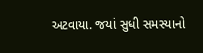અટવાયા. જયાં સુધી સમસ્યાનો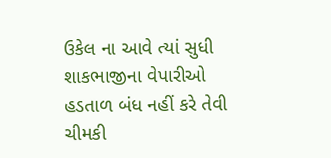ઉકેલ ના આવે ત્યાં સુધી શાકભાજીના વેપારીઓ હડતાળ બંધ નહીં કરે તેવી ચીમકી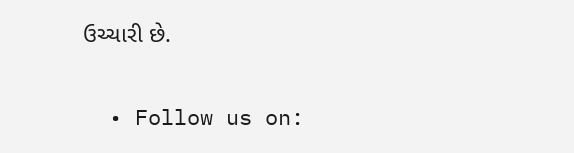ઉચ્ચારી છે.

  • Follow us on: